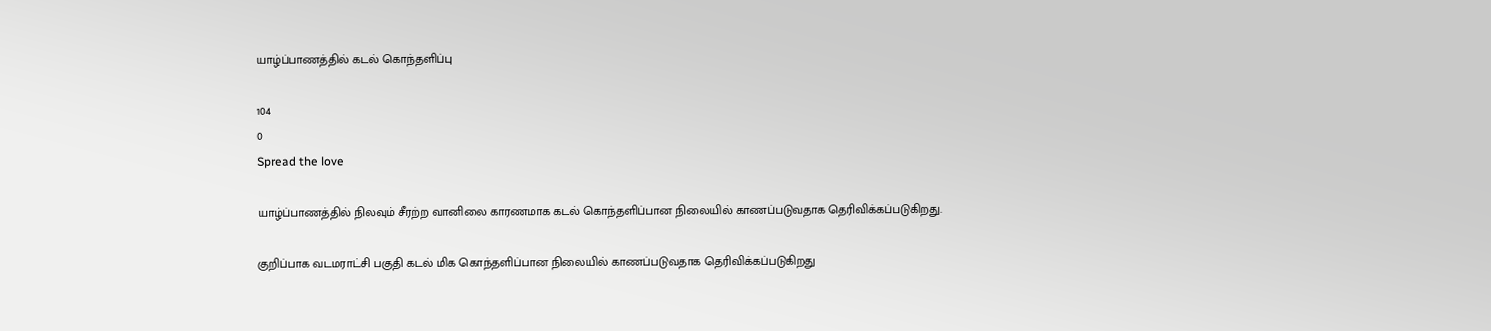யாழ்ப்பாணத்தில் கடல் கொந்தளிப்பு

104
0
Spread the love

யாழ்ப்பாணத்தில் நிலவும் சீரற்ற வானிலை காரணமாக கடல் கொந்தளிப்பான நிலையில் காணப்படுவதாக தெரிவிக்கப்படுகிறது.

குறிப்பாக வடமராட்சி பகுதி கடல் மிக கொந்தளிப்பான நிலையில் காணப்படுவதாக தெரிவிக்கப்படுகிறது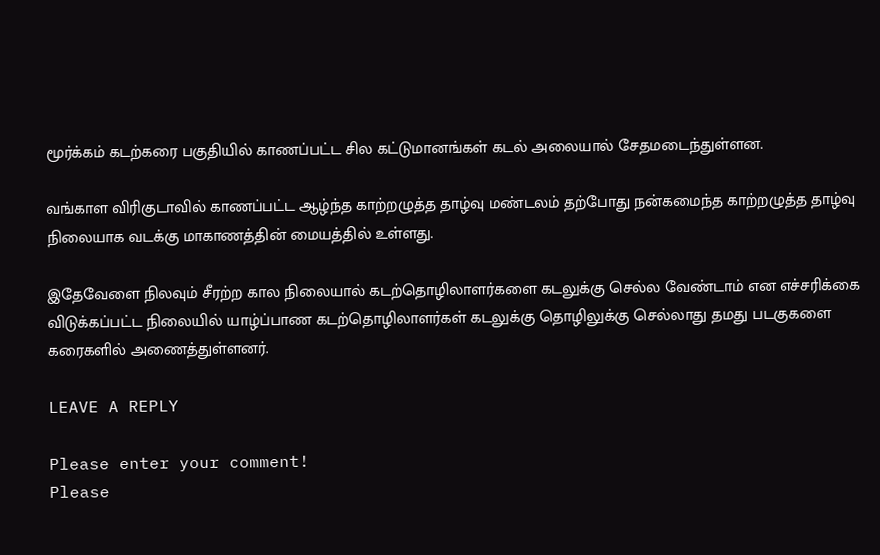மூர்க்கம் கடற்கரை பகுதியில் காணப்பட்ட சில கட்டுமானங்கள் கடல் அலையால் சேதமடைந்துள்ளன.

வங்காள விரிகுடாவில் காணப்பட்ட ஆழ்ந்த காற்றழுத்த தாழ்வு மண்டலம் தற்போது நன்கமைந்த காற்றழுத்த தாழ்வு நிலையாக வடக்கு மாகாணத்தின் மையத்தில் உள்ளது.

இதேவேளை நிலவும் சீரற்ற கால நிலையால் கடற்தொழிலாளர்களை கடலுக்கு செல்ல வேண்டாம் என எச்சரிக்கை விடுக்கப்பட்ட நிலையில் யாழ்ப்பாண கடற்தொழிலாளர்கள் கடலுக்கு தொழிலுக்கு செல்லாது தமது படகுகளை கரைகளில் அணைத்துள்ளனர்.

LEAVE A REPLY

Please enter your comment!
Please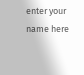enter your name here